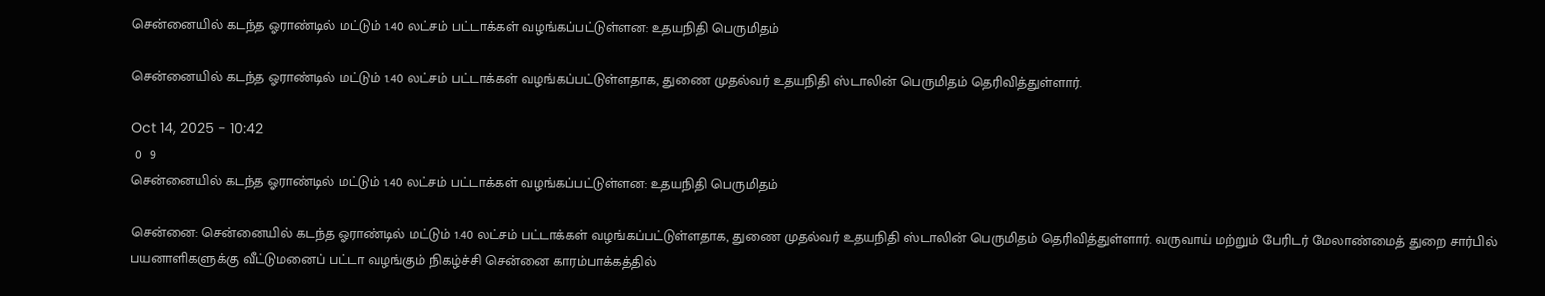சென்னையில் கடந்த ஓராண்டில் மட்டும் 1.40 லட்சம் பட்டாக்கள் வழங்கப்பட்டுள்ளன: உதயநிதி பெருமிதம்

சென்னையில் கடந்த ஓராண்டில் மட்டும் 1.40 லட்சம் பட்டாக்கள் வழங்கப்பட்டுள்ளதாக, துணை முதல்வர் உதயநிதி ஸ்டாலின் பெருமிதம் தெரிவித்துள்ளார்.

Oct 14, 2025 - 10:42
 0  9
சென்னையில் கடந்த ஓராண்டில் மட்டும் 1.40 லட்சம் பட்டாக்கள் வழங்கப்பட்டுள்ளன: உதயநிதி பெருமிதம்

சென்னை: சென்னையில் கடந்த ஓராண்டில் மட்டும் 1.40 லட்சம் பட்டாக்கள் வழங்கப்பட்டுள்ளதாக, துணை முதல்வர் உதயநிதி ஸ்டாலின் பெருமிதம் தெரிவித்துள்ளார். வருவாய் மற்றும் பேரிடர் மேலாண்மைத் துறை சார்பில் பயனாளிகளுக்கு வீட்டுமனைப் பட்டா வழங்கும் நிகழ்ச்சி சென்னை காரம்பாக்கத்தில்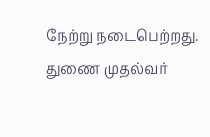நேற்று நடைபெற்றது. துணை முதல்வர்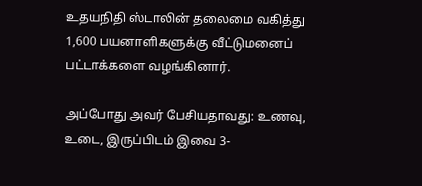உதயநிதி ஸ்டாலின் தலைமை வகித்து 1,600 பயனாளிகளுக்கு வீட்டுமனைப் பட்டாக்களை வழங்கினார்.

அப்போது அவர் பேசியதாவது: உணவு, உடை, இருப்பிடம் இவை 3-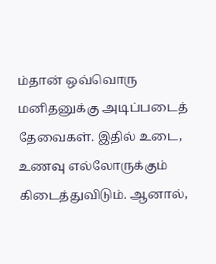ம்தான் ஒவ்வொரு மனிதனுக்கு அடிப்படைத் தேவைகள். இதில் உடை, உணவு எல்லோருக்கும் கிடைத்துவிடும். ஆனால்,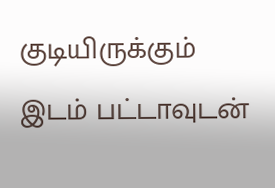குடியிருக்கும் இடம் பட்டாவுடன்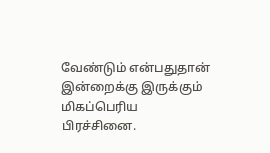வேண்டும் என்பதுதான் இன்றைக்கு இருக்கும் மிகப்பெரிய பிரச்சினை.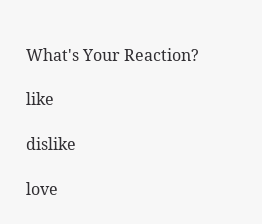What's Your Reaction?

like

dislike

love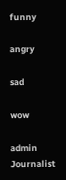funny

angry

sad

wow

admin Journalist